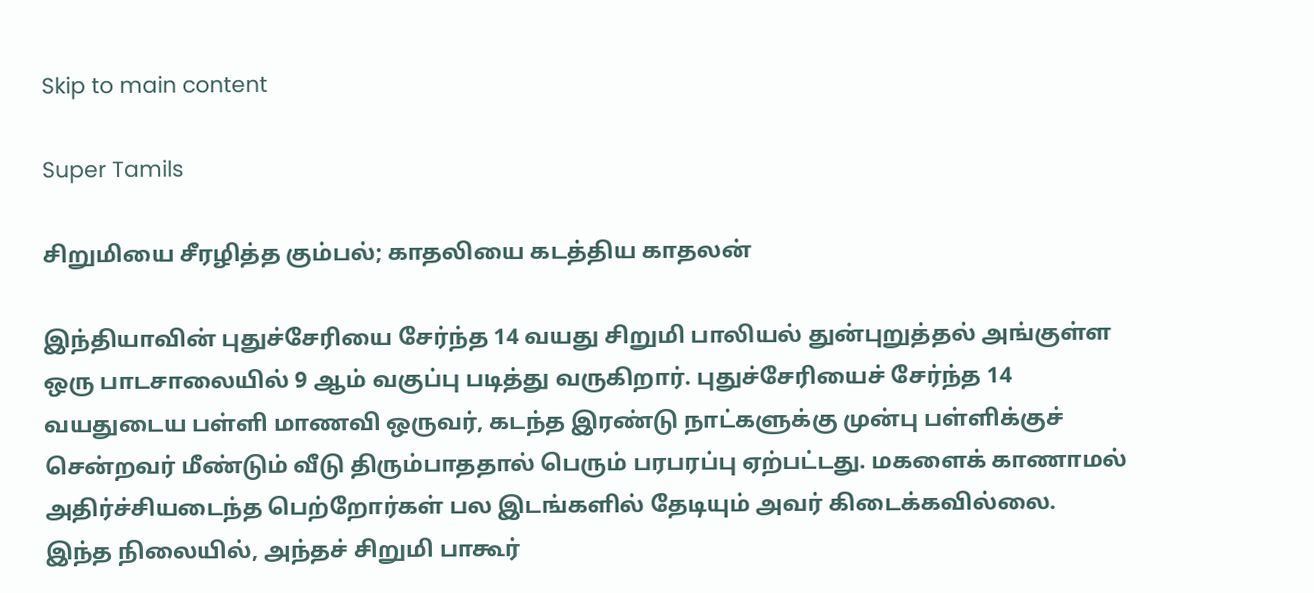Skip to main content

Super Tamils

சிறுமியை சீரழித்த கும்பல்; காதலியை கடத்திய காதலன்

இந்தியாவின் புதுச்சேரியை சேர்ந்த 14 வயது சிறுமி பாலியல் துன்புறுத்தல் அங்குள்ள ஒரு பாடசாலையில் 9 ஆம் வகுப்பு படித்து வருகிறார். புதுச்சேரியைச் சேர்ந்த 14 வயதுடைய பள்ளி மாணவி ஒருவர், கடந்த இரண்டு நாட்களுக்கு முன்பு பள்ளிக்குச் சென்றவர் மீண்டும் வீடு திரும்பாததால் பெரும் பரபரப்பு ஏற்பட்டது. மகளைக் காணாமல் அதிர்ச்சியடைந்த பெற்றோர்கள் பல இடங்களில் தேடியும் அவர் கிடைக்கவில்லை. இந்த நிலையில், அந்தச் சிறுமி பாகூர்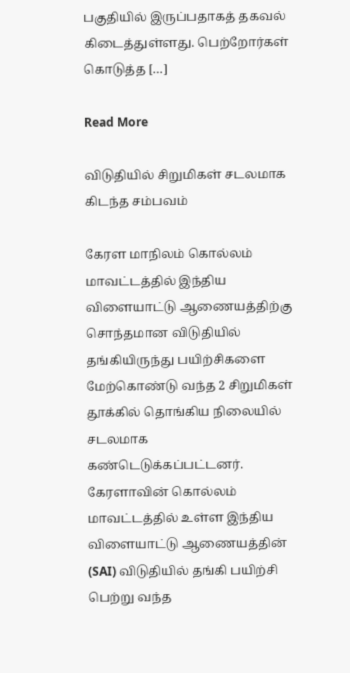பகுதியில் இருப்பதாகத் தகவல் கிடைத்துள்ளது. பெற்றோர்கள் கொடுத்த […]

Read More

விடுதியில் சிறுமிகள் சடலமாக கிடந்த சம்பவம்

கேரள மாநிலம் கொல்லம் மாவட்டத்தில் இந்திய விளையாட்டு ஆணையத்திற்கு சொந்தமான விடுதியில் தங்கியிருந்து பயிற்சிகளை மேற்கொண்டு வந்த 2 சிறுமிகள் தூக்கில் தொங்கிய நிலையில் சடலமாக கண்டெடுக்கப்பட்டனர். கேரளாவின் கொல்லம் மாவட்டத்தில் உள்ள இந்திய விளையாட்டு ஆணையத்தின் (SAI) விடுதியில் தங்கி பயிற்சி பெற்று வந்த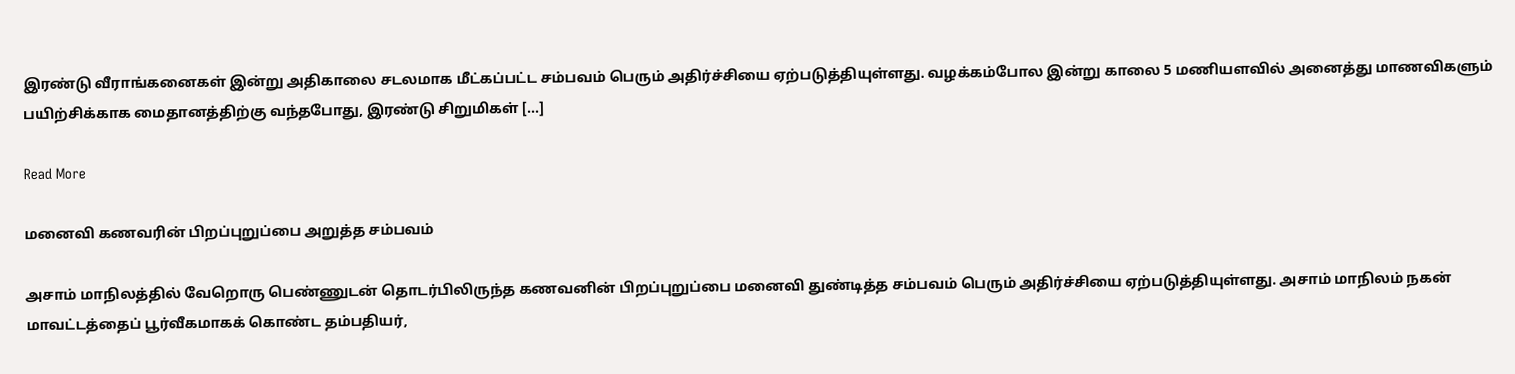இரண்டு வீராங்கனைகள் இன்று அதிகாலை சடலமாக மீட்கப்பட்ட சம்பவம் பெரும் அதிர்ச்சியை ஏற்படுத்தியுள்ளது. வழக்கம்போல இன்று காலை 5 மணியளவில் அனைத்து மாணவிகளும் பயிற்சிக்காக மைதானத்திற்கு வந்தபோது, இரண்டு சிறுமிகள் […]

Read More

மனைவி கணவரின் பிறப்புறுப்பை அறுத்த சம்பவம்

அசாம் மாநிலத்தில் வேறொரு பெண்ணுடன் தொடர்பிலிருந்த கணவனின் பிறப்புறுப்பை மனைவி துண்டித்த சம்பவம் பெரும் அதிர்ச்சியை ஏற்படுத்தியுள்ளது. அசாம் மாநிலம் நகன் மாவட்டத்தைப் பூர்வீகமாகக் கொண்ட தம்பதியர்,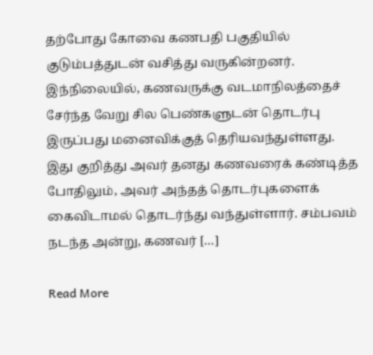தற்போது கோவை கணபதி பகுதியில் குடும்பத்துடன் வசித்து வருகின்றனர். இந்நிலையில், கணவருக்கு வடமாநிலத்தைச் சேர்ந்த வேறு சில பெண்களுடன் தொடர்பு இருப்பது மனைவிக்குத் தெரியவந்துள்ளது. இது குறித்து அவர் தனது கணவரைக் கண்டித்த போதிலும், அவர் அந்தத் தொடர்புகளைக் கைவிடாமல் தொடர்ந்து வந்துள்ளார். சம்பவம் நடந்த அன்று, கணவர் […]

Read More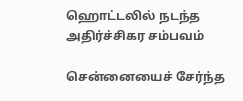ஹொட்டலில் நடந்த அதிர்ச்சிகர சம்பவம்

சென்னையைச் சேர்ந்த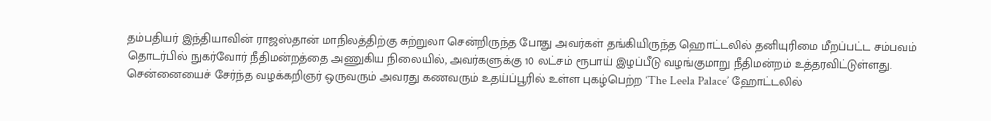தம்பதியர் இந்தியாவின் ராஜஸ்தான் மாநிலத்திற்கு சுற்றுலா சென்றிருந்த போது அவர்கள் தங்கியிருந்த ஹொட்டலில் தனியுரிமை மீறப்பட்ட சம்பவம் தொடர்பில் நுகர்வோர் நீதிமன்றத்தை அணுகிய நிலையில், அவர்களுக்கு 10 லட்சம் ரூபாய் இழப்பீடு வழங்குமாறு நீதிமன்றம் உத்தரவிட்டுள்ளது. சென்னையைச் சேர்ந்த வழக்கறிஞர் ஒருவரும் அவரது கணவரும் உதய்ப்பூரில் உள்ள புகழ்பெற்ற ‘The Leela Palace’ ஹோட்டலில்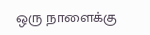ஒரு நாளைக்கு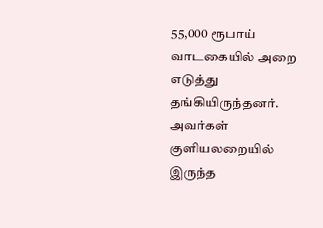55,000 ரூபாய் வாடகையில் அறை எடுத்து தங்கியிருந்தனர். அவர்கள் குளியலறையில் இருந்த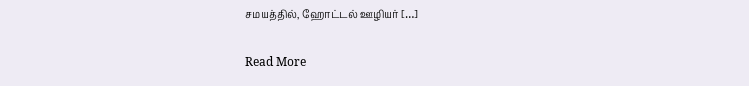சமயத்தில், ஹோட்டல் ஊழியர் […]

Read More